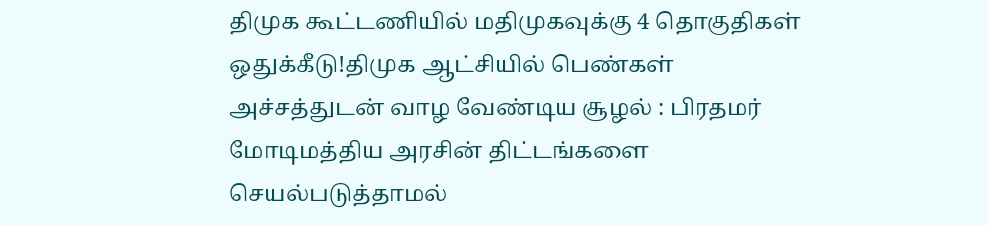திமுக கூட்டணியில் மதிமுகவுக்கு 4 தொகுதிகள் ஒதுக்கீடு!திமுக ஆட்சியில் பெண்கள் அச்சத்துடன் வாழ வேண்டிய சூழல் : பிரதமர் மோடிமத்திய அரசின் திட்டங்களை செயல்படுத்தாமல்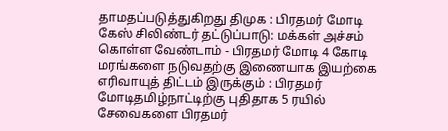தாமதப்படுத்துகிறது திமுக : பிரதமர் மோடி கேஸ் சிலிண்டர் தட்டுப்பாடு: மக்கள் அச்சம் கொள்ள வேண்டாம் - பிரதமர் மோடி 4 கோடி மரங்களை நடுவதற்கு இணையாக இயற்கை எரிவாயுத் திட்டம் இருக்கும் : பிரதமர் மோடிதமிழ்நாட்டிற்கு புதிதாக 5 ரயில் சேவைகளை பிரதமர்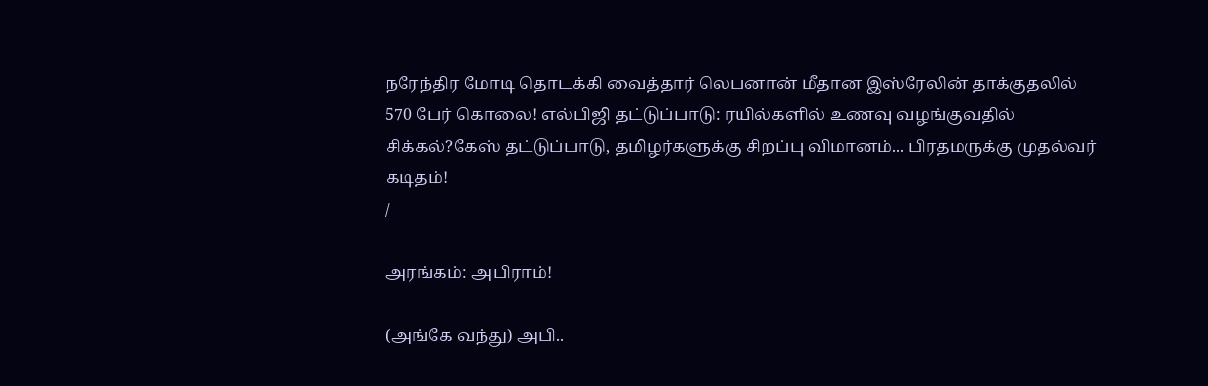நரேந்திர மோடி தொடக்கி வைத்தார் லெபனான் மீதான இஸ்ரேலின் தாக்குதலில் 570 பேர் கொலை! எல்பிஜி தட்டுப்பாடு: ரயில்களில் உணவு வழங்குவதில் சிக்கல்?கேஸ் தட்டுப்பாடு, தமிழர்களுக்கு சிறப்பு விமானம்... பிரதமருக்கு முதல்வர் கடிதம்!
/

அரங்கம்: அபிராம்!

(அங்கே வந்து) அபி..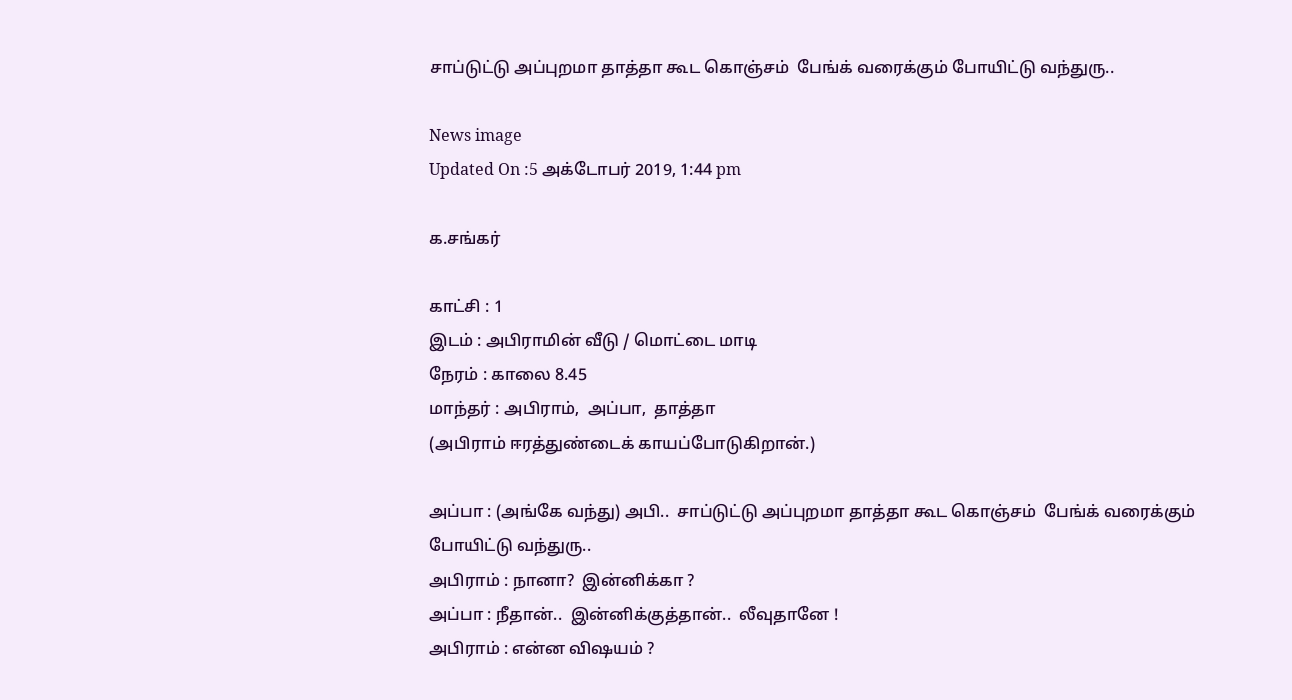சாப்டுட்டு அப்புறமா தாத்தா கூட கொஞ்சம்  பேங்க் வரைக்கும் போயிட்டு வந்துரு..

News image
Updated On :5 அக்டோபர் 2019, 1:44 pm

க.சங்கர்

காட்சி : 1
இடம் : அபிராமின் வீடு / மொட்டை மாடி
நேரம் : காலை 8.45
மாந்தர் : அபிராம்,  அப்பா,  தாத்தா
(அபிராம் ஈரத்துண்டைக் காயப்போடுகிறான்.)

அப்பா : (அங்கே வந்து) அபி..  சாப்டுட்டு அப்புறமா தாத்தா கூட கொஞ்சம்  பேங்க் வரைக்கும் போயிட்டு வந்துரு..
அபிராம் : நானா?  இன்னிக்கா ?
அப்பா : நீதான்..  இன்னிக்குத்தான்..  லீவுதானே !
அபிராம் : என்ன விஷயம் ?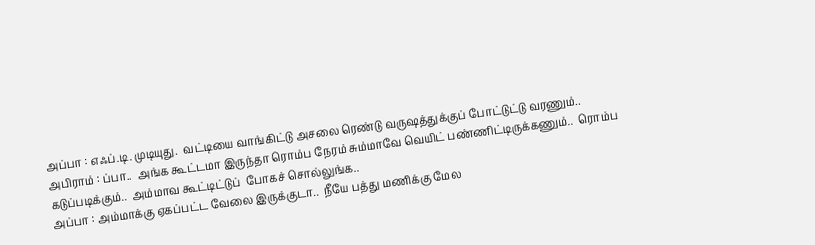அப்பா : எஃப்.டி. முடியுது.  வட்டியை வாங்கிட்டு அசலை ரெண்டு வருஷத்துக்குப் போட்டுட்டு வரணும்..
அபிராம் : ப்பா..  அங்க கூட்டமா இருந்தா ரொம்ப நேரம் சும்மாவே வெயிட் பண்ணிட்டிருக்கணும்..  ரொம்ப கடுப்படிக்கும்..  அம்மாவ கூட்டிட்டுப்  போகச் சொல்லுங்க..
அப்பா : அம்மாக்கு ஏகப்பட்ட வேலை இருக்குடா..  நீயே பத்து மணிக்கு மேல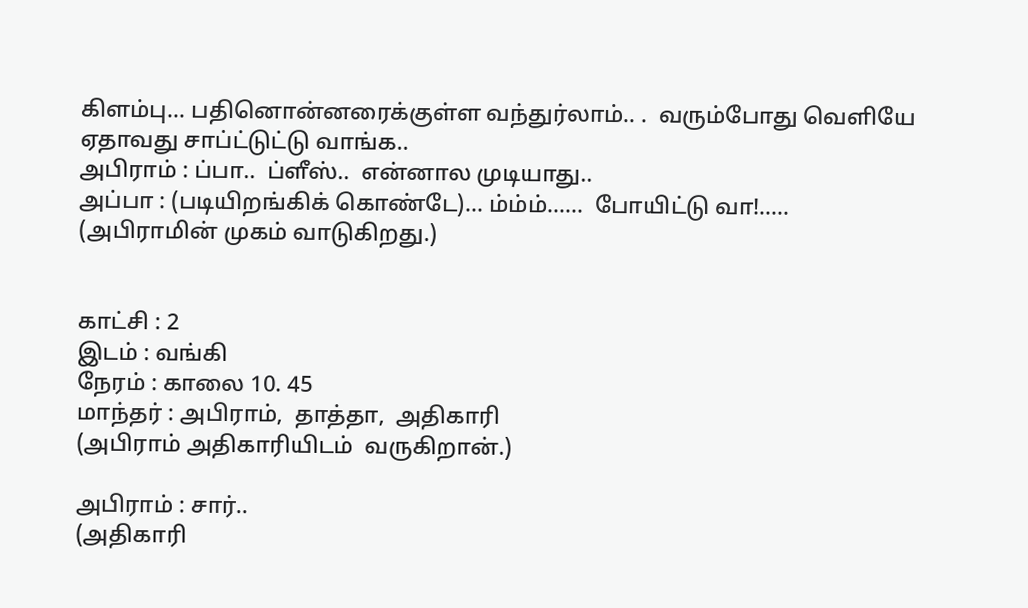கிளம்பு... பதினொன்னரைக்குள்ள வந்துர்லாம்.. .  வரும்போது வெளியே ஏதாவது சாப்ட்டுட்டு வாங்க..
அபிராம் : ப்பா..  ப்ளீஸ்..  என்னால முடியாது..
அப்பா : (படியிறங்கிக் கொண்டே)... ம்ம்ம்......  போயிட்டு வா!.....
(அபிராமின் முகம் வாடுகிறது.)


காட்சி : 2
இடம் : வங்கி
நேரம் : காலை 10. 45
மாந்தர் : அபிராம்,  தாத்தா,  அதிகாரி
(அபிராம் அதிகாரியிடம்  வருகிறான்.)

அபிராம் : சார்..
(அதிகாரி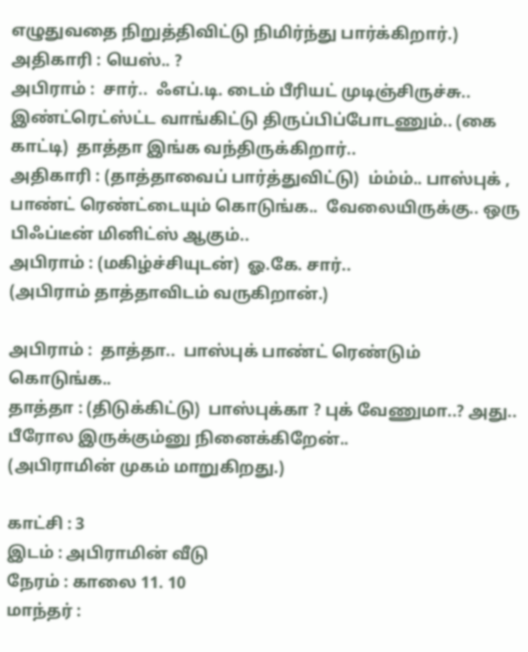எழுதுவதை நிறுத்திவிட்டு நிமிர்ந்து பார்க்கிறார்.)
அதிகாரி : யெஸ்.. ?
அபிராம் :  சார்..  ஃஎப்.டி. டைம் பீரியட் முடிஞ்சிருச்சு..  இண்ட்ரெட்ஸ்ட்ட வாங்கிட்டு திருப்பிப்போடணும்.. (கை காட்டி)  தாத்தா இங்க வந்திருக்கிறார்..
அதிகாரி : (தாத்தாவைப் பார்த்துவிட்டு)  ம்ம்ம்.. பாஸ்புக் , பாண்ட் ரெண்ட்டையும் கொடுங்க..  வேலையிருக்கு.. ஒரு பிஃப்டீன் மினிட்ஸ் ஆகும்..
அபிராம் : (மகிழ்ச்சியுடன்)  ஓ.கே. சார்..
(அபிராம் தாத்தாவிடம் வருகிறான்.)

அபிராம் :  தாத்தா..  பாஸ்புக் பாண்ட் ரெண்டும் கொடுங்க..
தாத்தா : (திடுக்கிட்டு)  பாஸ்புக்கா ? புக் வேணுமா..? அது..  பீரோல இருக்கும்னு நினைக்கிறேன்..
(அபிராமின் முகம் மாறுகிறது.)

காட்சி : 3
இடம் : அபிராமின் வீடு
நேரம் : காலை 11. 10
மாந்தர் :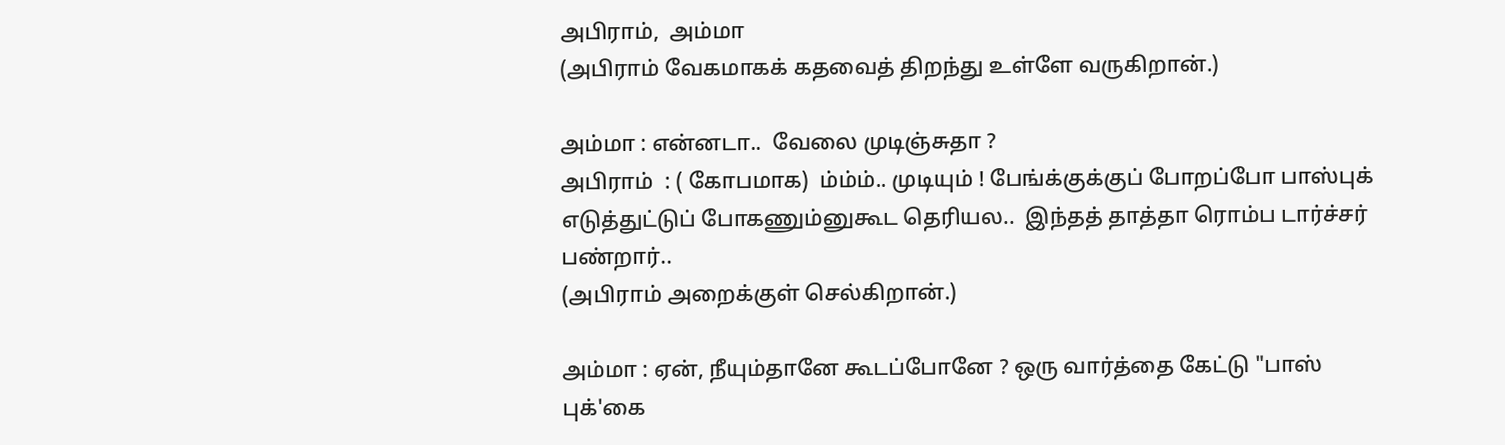அபிராம்,  அம்மா
(அபிராம் வேகமாகக் கதவைத் திறந்து உள்ளே வருகிறான்.)

அம்மா : என்னடா..  வேலை முடிஞ்சுதா ?
அபிராம்  : ( கோபமாக)  ம்ம்ம்.. முடியும் ! பேங்க்குக்குப் போறப்போ பாஸ்புக் எடுத்துட்டுப் போகணும்னுகூட தெரியல..  இந்தத் தாத்தா ரொம்ப டார்ச்சர் பண்றார்..
(அபிராம் அறைக்குள் செல்கிறான்.)

அம்மா : ஏன், நீயும்தானே கூடப்போனே ? ஒரு வார்த்தை கேட்டு "பாஸ் புக்'கை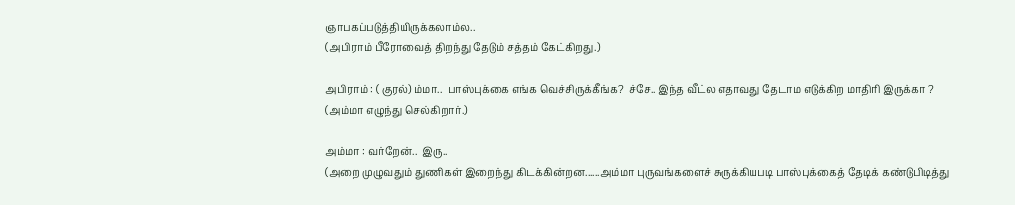ஞாபகப்படுத்தியிருக்கலாம்ல..
(அபிராம் பீரோவைத் திறந்து தேடும் சத்தம் கேட்கிறது.)

அபிராம் : ( குரல்) ம்மா..  பாஸ்புக்கை எங்க வெச்சிருக்கீங்க?  ச்சே.. இந்த வீட்ல எதாவது தேடாம எடுக்கிற மாதிரி இருக்கா ?
(அம்மா எழுந்து செல்கிறார்.)

அம்மா : வர்றேன்..  இரு..
(அறை முழுவதும் துணிகள் இறைந்து கிடக்கின்றன......அம்மா புருவங்களைச் சுருக்கியபடி பாஸ்புக்கைத் தேடிக் கண்டுபிடித்து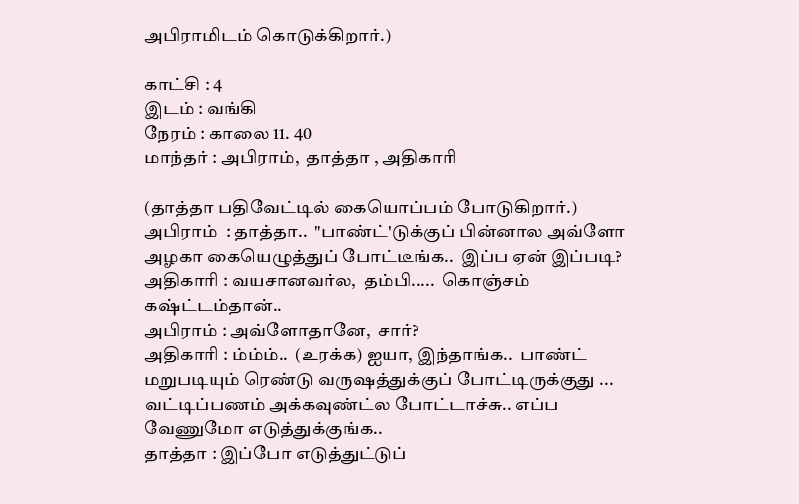அபிராமிடம் கொடுக்கிறார்.)

காட்சி : 4
இடம் : வங்கி
நேரம் : காலை 11. 40
மாந்தர் : அபிராம்,  தாத்தா , அதிகாரி

(தாத்தா பதிவேட்டில் கையொப்பம் போடுகிறார்.)
அபிராம்  : தாத்தா..  "பாண்ட்'டுக்குப் பின்னால அவ்ளோ அழகா கையெழுத்துப் போட்டீங்க..  இப்ப ஏன் இப்படி?
அதிகாரி : வயசானவர்ல,  தம்பி.....  கொஞ்சம் கஷ்ட்டம்தான்..
அபிராம் : அவ்ளோதானே,  சார்?
அதிகாரி : ம்ம்ம்..  (உரக்க) ஐயா, இந்தாங்க..  பாண்ட் மறுபடியும் ரெண்டு வருஷத்துக்குப் போட்டிருக்குது ...  வட்டிப்பணம் அக்கவுண்ட்ல போட்டாச்சு.. எப்ப வேணுமோ எடுத்துக்குங்க..
தாத்தா : இப்போ எடுத்துட்டுப்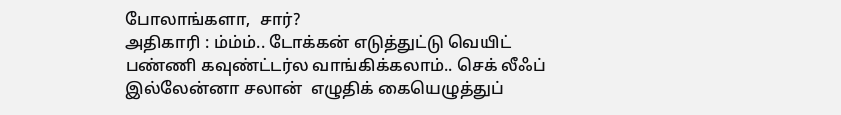போலாங்களா,  சார்?
அதிகாரி : ம்ம்ம்.. டோக்கன் எடுத்துட்டு வெயிட் பண்ணி கவுண்ட்டர்ல வாங்கிக்கலாம்.. செக் லீஃப்  இல்லேன்னா சலான்  எழுதிக் கையெழுத்துப்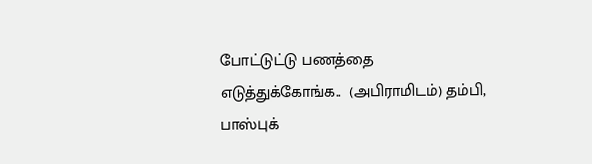போட்டுட்டு பணத்தை எடுத்துக்கோங்க..  (அபிராமிடம்) தம்பி,  பாஸ்புக்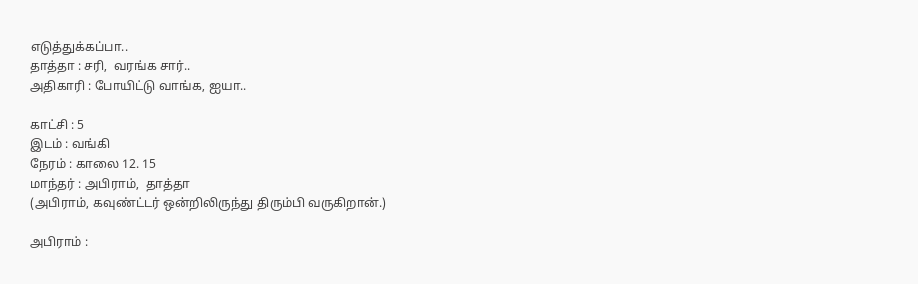எடுத்துக்கப்பா..
தாத்தா : சரி,  வரங்க சார்..
அதிகாரி : போயிட்டு வாங்க, ஐயா..

காட்சி : 5
இடம் : வங்கி
நேரம் : காலை 12. 15
மாந்தர் : அபிராம்,  தாத்தா
(அபிராம், கவுண்ட்டர் ஒன்றிலிருந்து திரும்பி வருகிறான்.)

அபிராம் :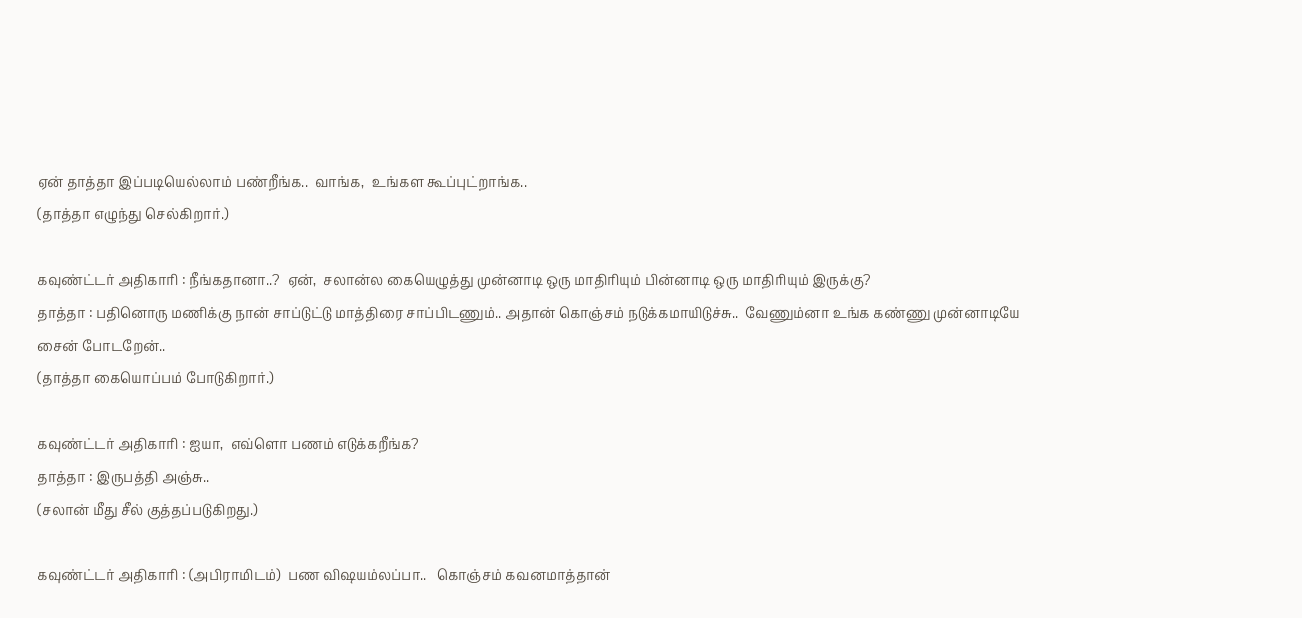ஏன் தாத்தா இப்படியெல்லாம் பண்றீங்க..  வாங்க,  உங்கள கூப்புட்றாங்க..
(தாத்தா எழுந்து செல்கிறார்.)

கவுண்ட்டர் அதிகாரி : நீங்கதானா..?  ஏன்,  சலான்ல கையெழுத்து முன்னாடி ஒரு மாதிரியும் பின்னாடி ஒரு மாதிரியும் இருக்கு?
தாத்தா : பதினொரு மணிக்கு நான் சாப்டுட்டு மாத்திரை சாப்பிடணும்.. அதான் கொஞ்சம் நடுக்கமாயிடுச்சு..  வேணும்னா உங்க கண்ணு முன்னாடியே சைன் போடறேன்..
(தாத்தா கையொப்பம் போடுகிறார்.)

கவுண்ட்டர் அதிகாரி : ஐயா,  எவ்ளொ பணம் எடுக்கறீங்க?
தாத்தா : இருபத்தி அஞ்சு..
(சலான் மீது சீல் குத்தப்படுகிறது.)

கவுண்ட்டர் அதிகாரி : (அபிராமிடம்)  பண விஷயம்லப்பா..   கொஞ்சம் கவனமாத்தான்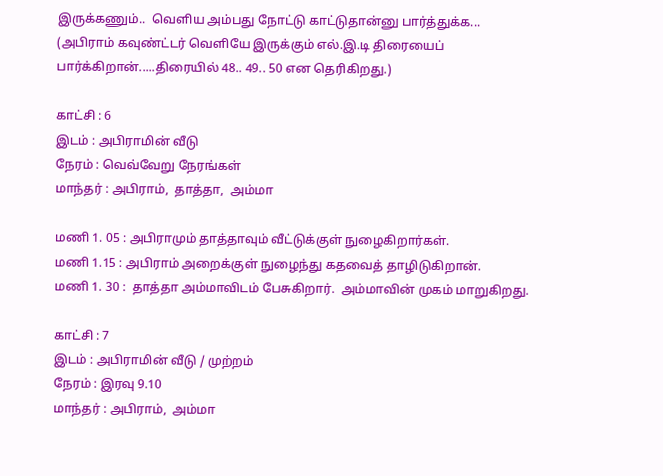இருக்கணும்..  வெளிய அம்பது நோட்டு காட்டுதான்னு பார்த்துக்க...
(அபிராம் கவுண்ட்டர் வெளியே இருக்கும் எல்.இ.டி திரையைப் பார்க்கிறான்.....திரையில் 48.. 49.. 50 என தெரிகிறது.)

காட்சி : 6
இடம் : அபிராமின் வீடு
நேரம் : வெவ்வேறு நேரங்கள்
மாந்தர் : அபிராம்,  தாத்தா,  அம்மா

மணி 1. 05 : அபிராமும் தாத்தாவும் வீட்டுக்குள் நுழைகிறார்கள்.
மணி 1.15 : அபிராம் அறைக்குள் நுழைந்து கதவைத் தாழிடுகிறான்.
மணி 1. 30 :  தாத்தா அம்மாவிடம் பேசுகிறார்.  அம்மாவின் முகம் மாறுகிறது.

காட்சி : 7
இடம் : அபிராமின் வீடு / முற்றம்
நேரம் : இரவு 9.10
மாந்தர் : அபிராம்,  அம்மா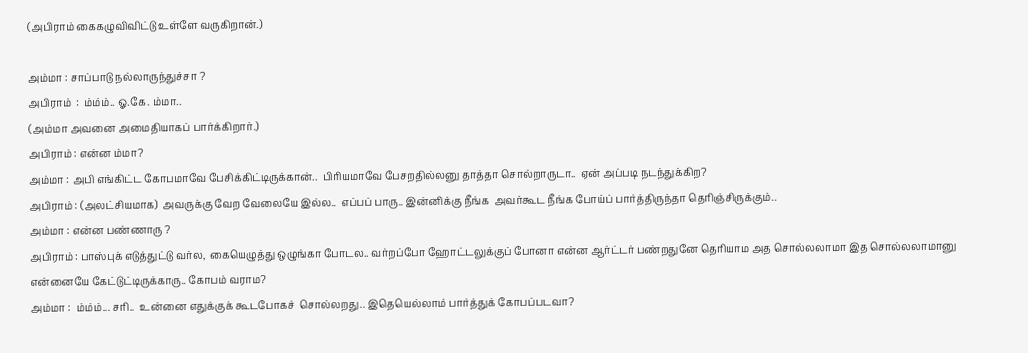(அபிராம் கைகழுவிவிட்டு உள்ளே வருகிறான்.)

அம்மா : சாப்பாடு நல்லாருந்துச்சா ?
அபிராம்  :  ம்ம்ம்.. ஓ.கே. ம்மா..
(அம்மா அவனை அமைதியாகப் பார்க்கிறார்.)
அபிராம் : என்ன ம்மா?
அம்மா : அபி எங்கிட்ட கோபமாவே பேசிக்கிட்டிருக்கான்..  பிரியமாவே பேசறதில்லனு தாத்தா சொல்றாருடா..  ஏன் அப்படி நடந்துக்கிற?
அபிராம் : (அலட்சியமாக)  அவருக்கு வேற வேலையே இல்ல..  எப்பப் பாரு.. இன்னிக்கு நீங்க  அவர்கூட நீங்க போய்ப் பார்த்திருந்தா தெரிஞ்சிருக்கும்..
அம்மா : என்ன பண்ணாரு ?
அபிராம் : பாஸ்புக் எடுத்துட்டு வர்ல,  கையெழுத்து ஒழுங்கா போடல.. வர்றப்போ ஹோட்டலுக்குப் போனா என்ன ஆர்ட்டர் பண்றதுனே தெரியாம அத சொல்லலாமா இத சொல்லலாமானு என்னையே கேட்டுட்டிருக்காரு.. கோபம் வராம?
அம்மா :  ம்ம்ம்... சரி..  உன்னை எதுக்குக் கூடபோகச்  சொல்லறது.. இதெயெல்லாம் பார்த்துக் கோபப்படவா?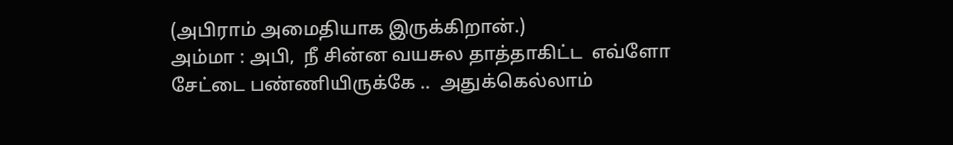(அபிராம் அமைதியாக இருக்கிறான்.)
அம்மா : அபி,  நீ சின்ன வயசுல தாத்தாகிட்ட  எவ்ளோ சேட்டை பண்ணியிருக்கே ..  அதுக்கெல்லாம்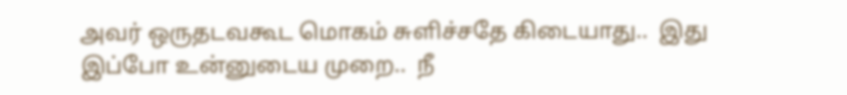அவர் ஒருதடவகூட மொகம் சுளிச்சதே கிடையாது..  இது இப்போ உன்னுடைய முறை..  நீ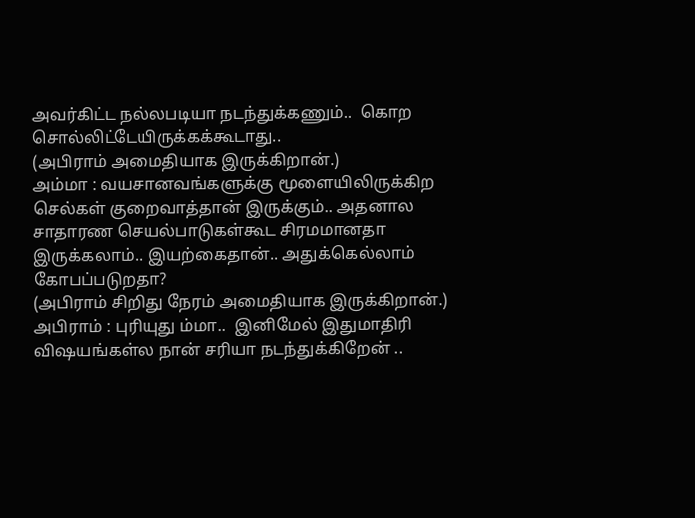அவர்கிட்ட நல்லபடியா நடந்துக்கணும்..  கொற சொல்லிட்டேயிருக்கக்கூடாது..
(அபிராம் அமைதியாக இருக்கிறான்.)
அம்மா : வயசானவங்களுக்கு மூளையிலிருக்கிற செல்கள் குறைவாத்தான் இருக்கும்.. அதனால  சாதாரண செயல்பாடுகள்கூட சிரமமானதா இருக்கலாம்.. இயற்கைதான்.. அதுக்கெல்லாம் கோபப்படுறதா?
(அபிராம் சிறிது நேரம் அமைதியாக இருக்கிறான்.)
அபிராம் : புரியுது ம்மா..  இனிமேல் இதுமாதிரி விஷயங்கள்ல நான் சரியா நடந்துக்கிறேன் ..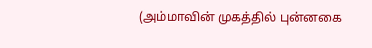(அம்மாவின் முகத்தில் புன்னகை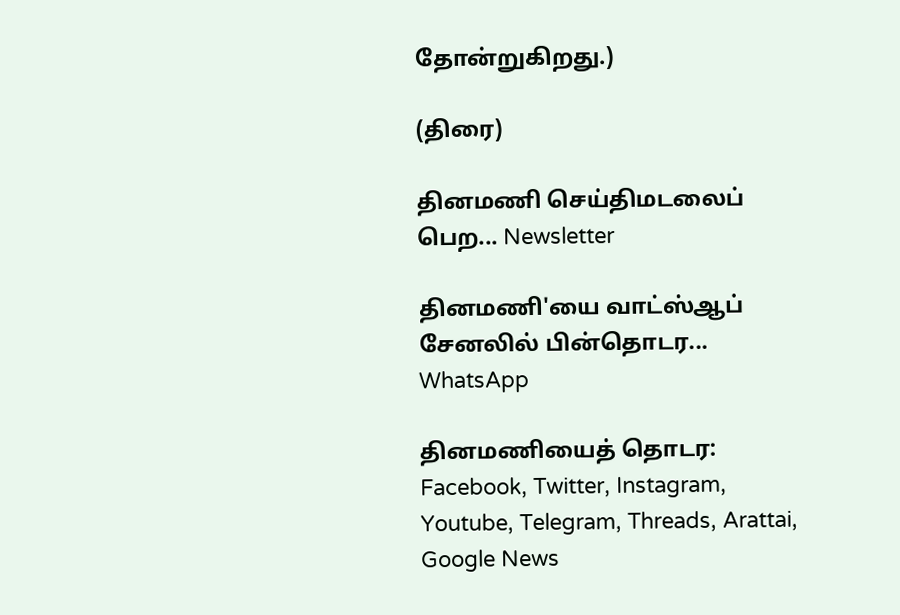தோன்றுகிறது.)

(திரை)

தினமணி செய்திமடலைப் பெற... Newsletter

தினமணி'யை வாட்ஸ்ஆப் சேனலில் பின்தொடர... WhatsApp

தினமணியைத் தொடர: Facebook, Twitter, Instagram, Youtube, Telegram, Threads, Arattai, Google News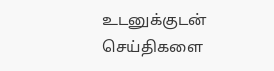உடனுக்குடன் செய்திகளை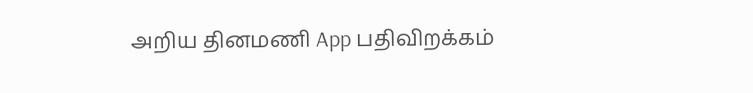அறிய தினமணி App பதிவிறக்கம்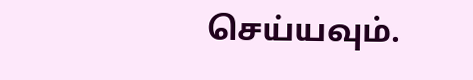செய்யவும்.